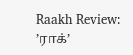Raakh Review: ’ராக்’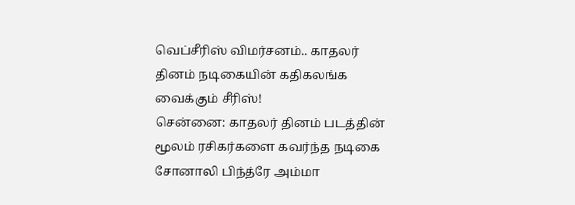வெப்சீரிஸ் விமர்சனம்.. காதலர் தினம் நடிகையின் கதிகலங்க வைக்கும் சீரிஸ்!
சென்னை: காதலர் தினம் படத்தின் மூலம் ரசிகர்களை கவர்ந்த நடிகை சோனாலி பிந்த்ரே அம்மா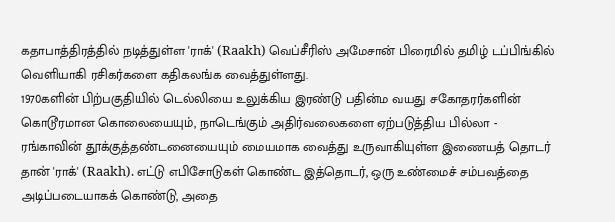கதாபாத்திரத்தில் நடித்துள்ள 'ராக்' (Raakh) வெப்சீரிஸ் அமேசான் பிரைமில் தமிழ் டப்பிங்கில் வெளியாகி ரசிகர்களை கதிகலங்க வைத்துள்ளது.
1970களின் பிற்பகுதியில் டெல்லியை உலுக்கிய இரண்டு பதின்ம வயது சகோதரர்களின் கொடூரமான கொலையையும், நாடெங்கும் அதிர்வலைகளை ஏற்படுத்திய பில்லா - ரங்காவின் தூக்குத்தண்டனையையும் மையமாக வைத்து உருவாகியுள்ள இணையத் தொடர் தான் 'ராக்' (Raakh). எட்டு எபிசோடுகள் கொண்ட இத்தொடர், ஒரு உண்மைச் சம்பவத்தை அடிப்படையாகக் கொண்டு, அதை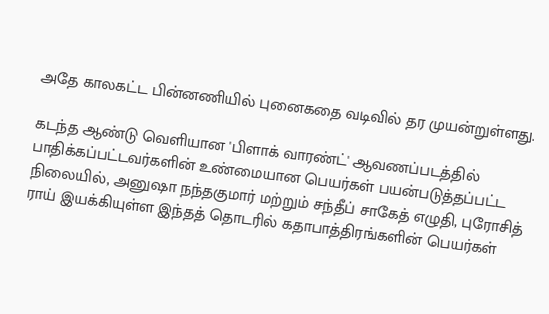அதே காலகட்ட பின்னணியில் புனைகதை வடிவில் தர முயன்றுள்ளது.

கடந்த ஆண்டு வெளியான 'பிளாக் வாரண்ட்' ஆவணப்படத்தில் பாதிக்கப்பட்டவர்களின் உண்மையான பெயர்கள் பயன்படுத்தப்பட்ட நிலையில், அனுஷா நந்தகுமார் மற்றும் சந்தீப் சாகேத் எழுதி, புரோசித் ராய் இயக்கியுள்ள இந்தத் தொடரில் கதாபாத்திரங்களின் பெயர்கள்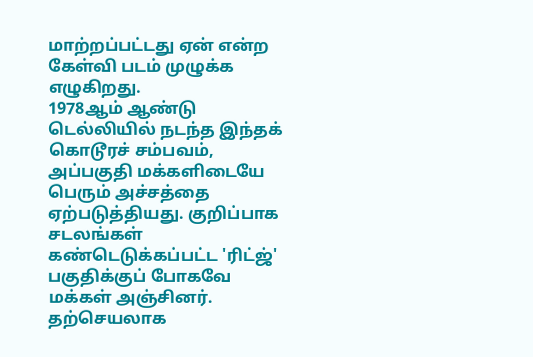மாற்றப்பட்டது ஏன் என்ற கேள்வி படம் முழுக்க எழுகிறது.
1978ஆம் ஆண்டு டெல்லியில் நடந்த இந்தக் கொடூரச் சம்பவம், அப்பகுதி மக்களிடையே பெரும் அச்சத்தை ஏற்படுத்தியது. குறிப்பாக சடலங்கள் கண்டெடுக்கப்பட்ட 'ரிட்ஜ்' பகுதிக்குப் போகவே மக்கள் அஞ்சினர். தற்செயலாக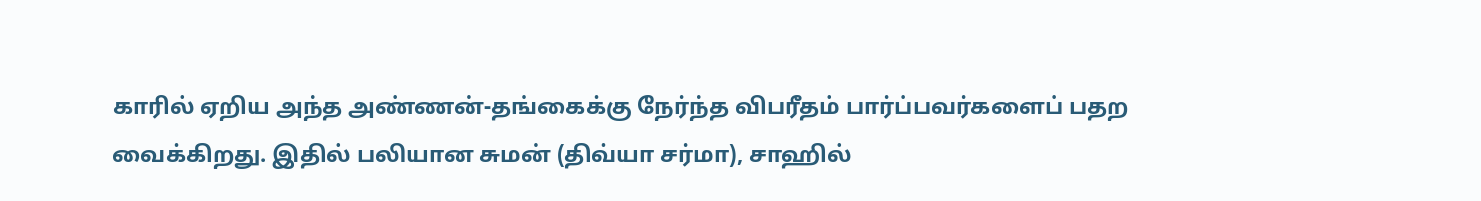காரில் ஏறிய அந்த அண்ணன்-தங்கைக்கு நேர்ந்த விபரீதம் பார்ப்பவர்களைப் பதற வைக்கிறது. இதில் பலியான சுமன் (திவ்யா சர்மா), சாஹில்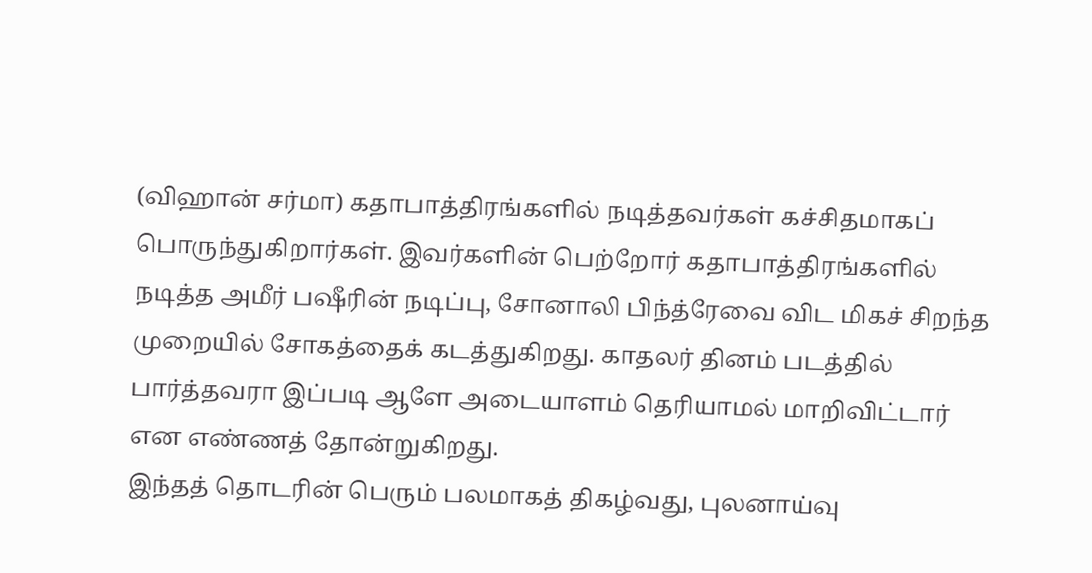(விஹான் சர்மா) கதாபாத்திரங்களில் நடித்தவர்கள் கச்சிதமாகப் பொருந்துகிறார்கள். இவர்களின் பெற்றோர் கதாபாத்திரங்களில் நடித்த அமீர் பஷீரின் நடிப்பு, சோனாலி பிந்த்ரேவை விட மிகச் சிறந்த முறையில் சோகத்தைக் கடத்துகிறது. காதலர் தினம் படத்தில் பார்த்தவரா இப்படி ஆளே அடையாளம் தெரியாமல் மாறிவிட்டார் என எண்ணத் தோன்றுகிறது.
இந்தத் தொடரின் பெரும் பலமாகத் திகழ்வது, புலனாய்வு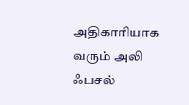அதிகாரியாக வரும் அலி ஃபசல்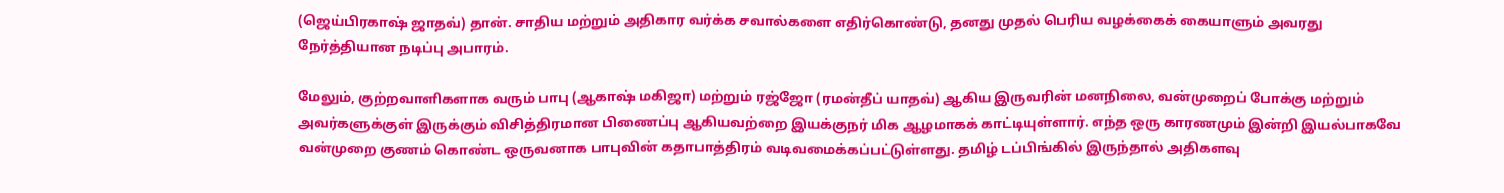(ஜெய்பிரகாஷ் ஜாதவ்) தான். சாதிய மற்றும் அதிகார வர்க்க சவால்களை எதிர்கொண்டு, தனது முதல் பெரிய வழக்கைக் கையாளும் அவரது நேர்த்தியான நடிப்பு அபாரம்.

மேலும், குற்றவாளிகளாக வரும் பாபு (ஆகாஷ் மகிஜா) மற்றும் ரஜ்ஜோ (ரமன்தீப் யாதவ்) ஆகிய இருவரின் மனநிலை, வன்முறைப் போக்கு மற்றும் அவர்களுக்குள் இருக்கும் விசித்திரமான பிணைப்பு ஆகியவற்றை இயக்குநர் மிக ஆழமாகக் காட்டியுள்ளார். எந்த ஒரு காரணமும் இன்றி இயல்பாகவே வன்முறை குணம் கொண்ட ஒருவனாக பாபுவின் கதாபாத்திரம் வடிவமைக்கப்பட்டுள்ளது. தமிழ் டப்பிங்கில் இருந்தால் அதிகளவு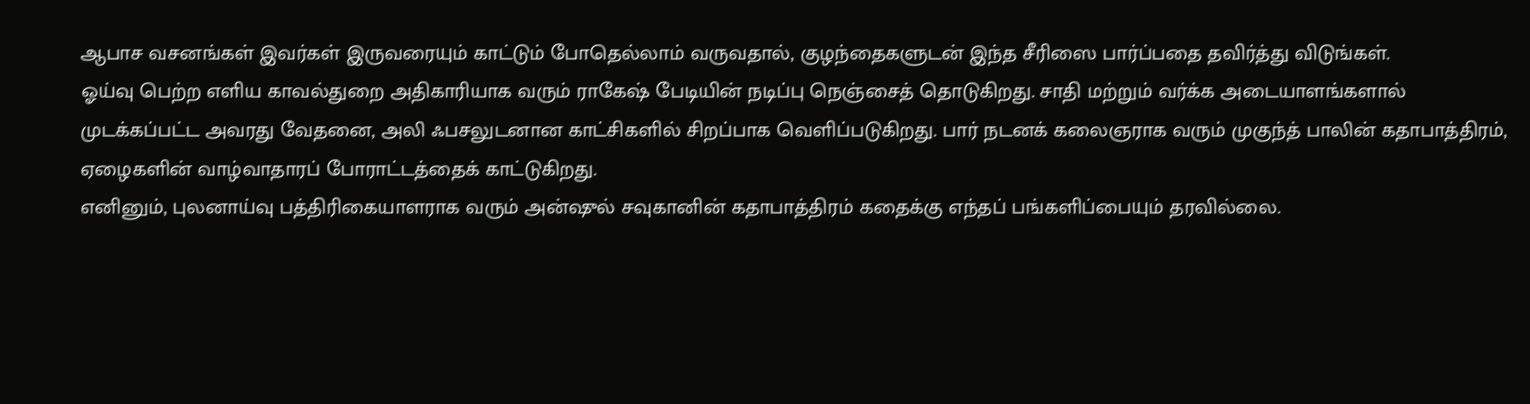ஆபாச வசனங்கள் இவர்கள் இருவரையும் காட்டும் போதெல்லாம் வருவதால், குழந்தைகளுடன் இந்த சீரிஸை பார்ப்பதை தவிர்த்து விடுங்கள்.
ஓய்வு பெற்ற எளிய காவல்துறை அதிகாரியாக வரும் ராகேஷ் பேடியின் நடிப்பு நெஞ்சைத் தொடுகிறது. சாதி மற்றும் வர்க்க அடையாளங்களால் முடக்கப்பட்ட அவரது வேதனை, அலி ஃபசலுடனான காட்சிகளில் சிறப்பாக வெளிப்படுகிறது. பார் நடனக் கலைஞராக வரும் முகுந்த் பாலின் கதாபாத்திரம், ஏழைகளின் வாழ்வாதாரப் போராட்டத்தைக் காட்டுகிறது.
எனினும், புலனாய்வு பத்திரிகையாளராக வரும் அன்ஷுல் சவுகானின் கதாபாத்திரம் கதைக்கு எந்தப் பங்களிப்பையும் தரவில்லை.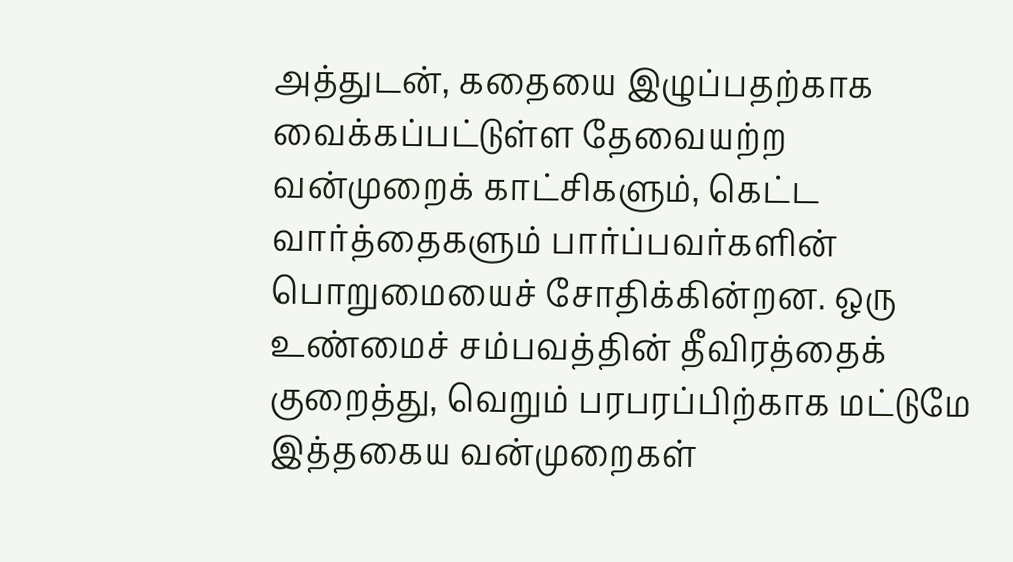அத்துடன், கதையை இழுப்பதற்காக வைக்கப்பட்டுள்ள தேவையற்ற வன்முறைக் காட்சிகளும், கெட்ட வார்த்தைகளும் பார்ப்பவர்களின் பொறுமையைச் சோதிக்கின்றன. ஒரு உண்மைச் சம்பவத்தின் தீவிரத்தைக் குறைத்து, வெறும் பரபரப்பிற்காக மட்டுமே இத்தகைய வன்முறைகள்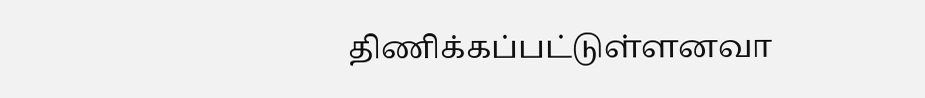திணிக்கப்பட்டுள்ளனவா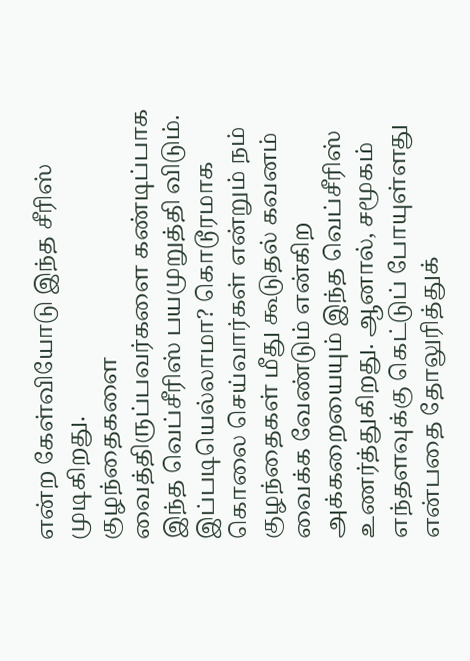என்ற கேள்வியோடு இந்த சீரிஸ் முடிகிறது.
குழந்தைகளை வைத்திருப்பவர்களை கண்டிப்பாக இந்த வெப்சீரிஸ் பயமுறுத்தி விடும். இப்படியெல்லாமா? கொடூரமாக கொலை செய்வார்கள் என்றும் நம் குழந்தைகள் மீது கூடுதல் கவனம் வைக்க வேண்டும் என்கிற அக்கறையையும் இந்த வெப்சீரிஸ் உணர்த்துகிறது. ஆனால், சமூகம் எந்தளவுக்கு கெட்டுப் போயுள்ளது என்பதை தோலுரித்துக்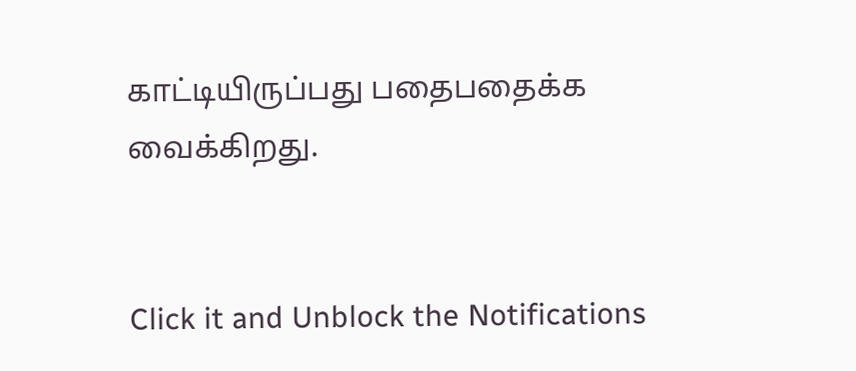காட்டியிருப்பது பதைபதைக்க வைக்கிறது.


Click it and Unblock the Notifications